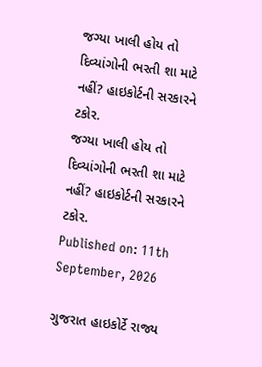જગ્યા ખાલી હોય તો દિવ્યાંગોની ભરતી શા માટે નહીં? હાઇકોર્ટની સરકારને ટકોર.
જગ્યા ખાલી હોય તો દિવ્યાંગોની ભરતી શા માટે નહીં? હાઇકોર્ટની સરકારને ટકોર.
Published on: 11th September, 2026

ગુજરાત હાઇકોર્ટે રાજ્ય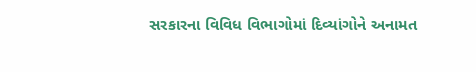સરકારના વિવિધ વિભાગોમાં દિવ્યાંગોને અનામત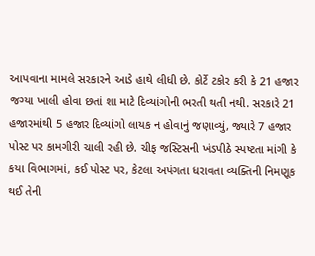આપવાના મામલે સરકારને આડે હાથે લીધી છે. કોર્ટે ટકોર કરી કે 21 હજાર જગ્યા ખાલી હોવા છતાં શા માટે દિવ્યાંગોની ભરતી થતી નથી. સરકારે 21 હજારમાંથી 5 હજાર દિવ્યાંગો લાયક ન હોવાનું જણાવ્યું, જ્યારે 7 હજાર પોસ્ટ પર કામગીરી ચાલી રહી છે. ચીફ જસ્ટિસની ખંડપીઠે સ્પષ્ટતા માંગી કે કયા વિભાગમાં, કઈ પોસ્ટ પર, કેટલા અપંગતા ધરાવતા વ્યક્તિની નિમણૂક થઈ તેની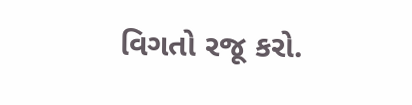વિગતો રજૂ કરો.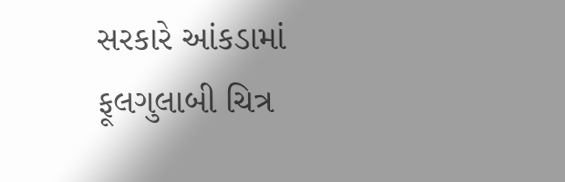સરકારે આંકડામાં ફૂલગુલાબી ચિત્ર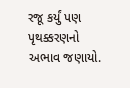રજૂ કર્યું પણ પૃથક્કરણનો અભાવ જણાયો.